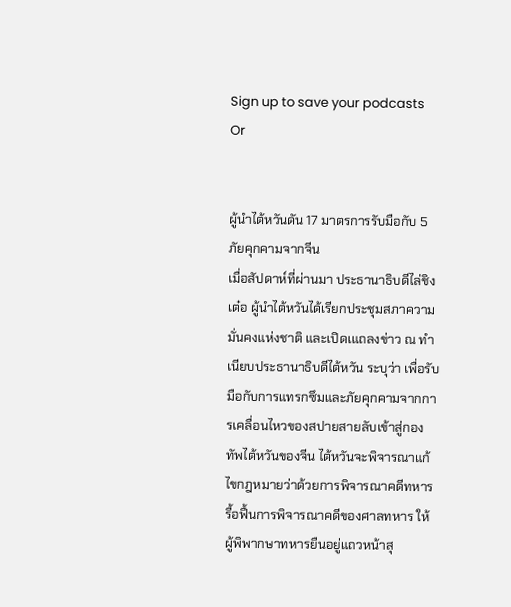Sign up to save your podcasts
Or


ผู้นำไต้หวันดัน 17 มาตรการรับมือกับ 5 ภัยคุกคามจากจีน
เมื่อสัปดาห์ที่ผ่านมา ประธานาธิบดีไล่ชิงเต๋อ ผู้นำไต้หวันได้เรียกประชุมสภาความมั่นคงแห่งชาติ และเปิดเแถลงข่าว ณ ทำเนียบประธานาธิบดีไต้หวัน ระบุว่า เพื่อรับมือกับการแทรกซึมและภัยคุกคามจากการเคลื่อนไหวของสปายสายลับเข้าสู่กองทัพไต้หวันของจีน ไต้หวันจะพิจารณาแก้ไขกฎหมายว่าด้วยการพิจารณาคดีทหาร รื้อฟื้นการพิจารณาคดีของศาลทหาร ให้ผู้พิพากษาทหารยืนอยู่แถวหน้าสุ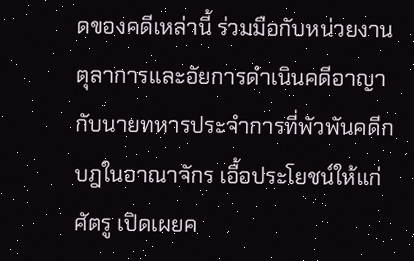ดของคดีเหล่านี้ ร่วมมือกับหน่วยงานตุลาการและอัยการดำเนินคดีอาญากับนายทหารประจำการที่พัวพันคดีกบฎในอาณาจักร เอื้อประโยชน์ให้แก่ศัตรู เปิดเผยค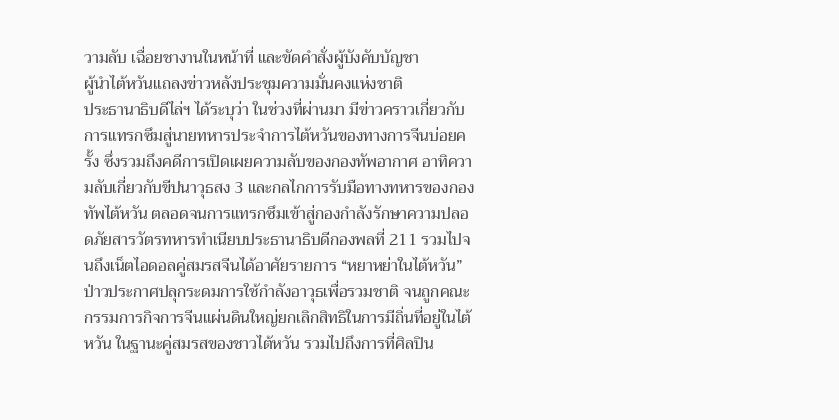วามลับ เฉื่อยชางานในหน้าที่ และขัดคำสั่งผู้บังคับบัญชา
ผู้นำไต้หวันแถลงข่าวหลังประชุมความมั่นคงแห่งชาติ
ประธานาธิบดีไล่ฯ ได้ระบุว่า ในช่วงที่ผ่านมา มีข่าวคราวเกี่ยวกับการแทรกซึมสู่นายทหารประจำการไต้หวันของทางการจีนบ่อยครั้ง ซึ่งรวมถึงคดีการเปิดเผยความลับของกองทัพอากาศ อาทิความลับเกี่ยวกับขีปนาวุธสง 3 และกลไกการรับมือทางทหารของกองทัพไต้หวัน ตลอดจนการแทรกซึมเข้าสู่กองกำลังรักษาความปลอดภัยสารวัตรทหารทำเนียบประธานาธิบดีกองพลที่ 211 รวมไปจนถึงเน็ตไอดอลคู่สมรสจีนได้อาศัยรายการ “หยาหย่าในไต้หวัน” ป่าวประกาศปลุกระดมการใช้กำลังอาวุธเพื่อรวมชาติ จนถูกคณะกรรมการกิจการจีนแผ่นดินใหญ่ยกเลิกสิทธิในการมีถิ่นที่อยู่ในไต้หวัน ในฐานะคู่สมรสของชาวไต้หวัน รวมไปถึงการที่ศิลปิน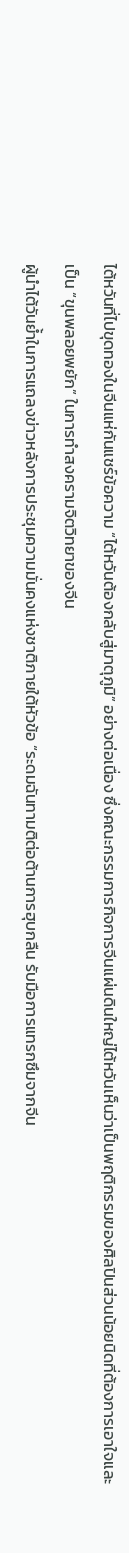ไต้หวันที่ไปขุดทองในจีนแห่กันแชร์ข้อความ “ไต้หวันต้องกลับสู่มาตุภูมิ” อย่างต่อเนื่อง ซึ่งคณะกรรมการกิจการจีนแผ่นดินใหญ่ไต้หวันเห็นว่าเป็นพฤติกรรมของศิลปินส่วนน้อยนิดที่ต้องการเอาใจและเป็น “ขุนพลอยพยัก” ในการทำสงครามจิตวิทยาของจีน
ผู้นำไต้วันย้ำในการแถลงข่าวหลังการประชุมความมั่นคงแห่งชาติภายใต้หัวข้อ “ระดมฉันทามติต่อต้านการฮุบกลืน รับมือการแทรกซึมจากจีน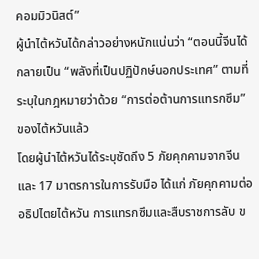คอมมิวนิสต์”
ผู้นำไต้หวันได้กล่าวอย่างหนักแน่นว่า “ตอนนี้จีนได้กลายเป็น “พลังที่เป็นปฏิปักษ์นอกประเทศ” ตามที่ระบุในกฎหมายว่าด้วย “การต่อต้านการแทรกซึม” ของไต้หวันแล้ว
โดยผู้นำไต้หวันได้ระบุชัดถึง 5 ภัยคุกคามจากจีน และ 17 มาตรการในการรับมือ ได้แก่ ภัยคุกคามต่ออธิปไตยไต้หวัน การแทรกซึมและสืบราชการลับ ข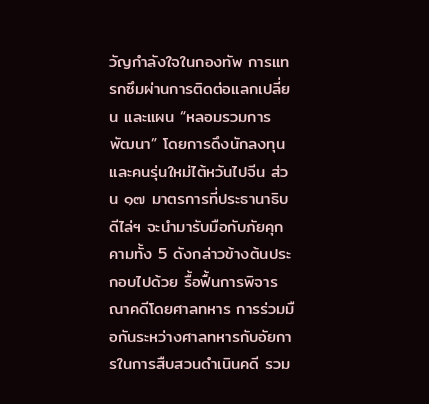วัญกำลังใจในกองทัพ การแทรกซึมผ่านการติดต่อแลกเปลี่ยน และแผน “หลอมรวมการพัฒนา” โดยการดึงนักลงทุนและคนรุ่นใหม่ไต้หวันไปจีน ส่วน ๑๗ มาตรการที่ประธานาธิบดีไล่ฯ จะนำมารับมือกับภัยคุกคามทั้ง 5 ดังกล่าวข้างต้นประกอบไปด้วย รื้อฟื้นการพิจารณาคดีโดยศาลทหาร การร่วมมือกันระหว่างศาลทหารกับอัยการในการสืบสวนดำเนินคดี รวม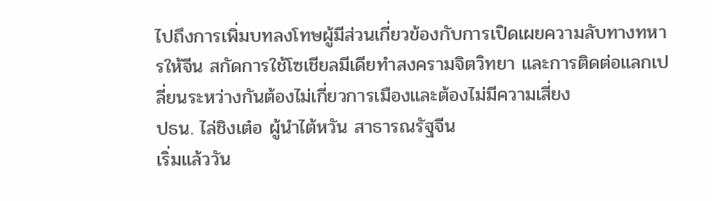ไปถึงการเพิ่มบทลงโทษผู้มีส่วนเกี่ยวข้องกับการเปิดเผยความลับทางทหารให้จีน สกัดการใช้โซเชียลมีเดียทำสงครามจิตวิทยา และการติดต่อแลกเปลี่ยนระหว่างกันต้องไม่เกี่ยวการเมืองและต้องไม่มีความเสี่ยง
ปธน. ไล่ชิงเต๋อ ผู้นำไต้หวัน สาธารณรัฐจีน
เริ่มแล้ววัน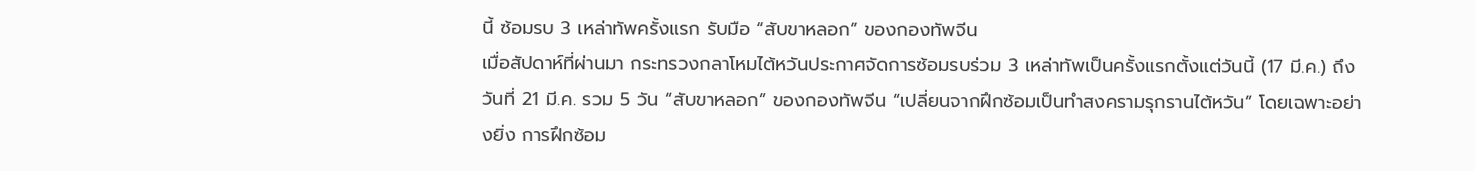นี้ ซ้อมรบ 3 เหล่าทัพครั้งแรก รับมือ “สับขาหลอก” ของกองทัพจีน
เมื่อสัปดาห์ที่ผ่านมา กระทรวงกลาโหมไต้หวันประกาศจัดการซ้อมรบร่วม 3 เหล่าทัพเป็นครั้งแรกตั้งแต่วันนี้ (17 มี.ค.) ถึงวันที่ 21 มี.ค. รวม 5 วัน “สับขาหลอก” ของกองทัพจีน “เปลี่ยนจากฝึกซ้อมเป็นทำสงครามรุกรานไต้หวัน” โดยเฉพาะอย่างยิ่ง การฝึกซ้อม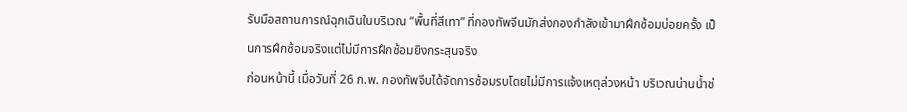รับมือสถานการณ์ฉุกเฉินในบริเวณ “พื้นที่สีเทา” ที่กองทัพจีนมักส่งกองกำลังเข้ามาฝึกซ้อมบ่อยครั้ง เป็นการฝึกซ้อมจริงแต่ไม่มีการฝึกซ้อมยิงกระสุนจริง
ก่อนหน้านี้ เมื่อวันที่ 26 ก.พ. กองทัพจีนได้จัดการซ้อมรบโดยไม่มีการแจ้งเหตุล่วงหน้า บริเวณน่านน้ำช่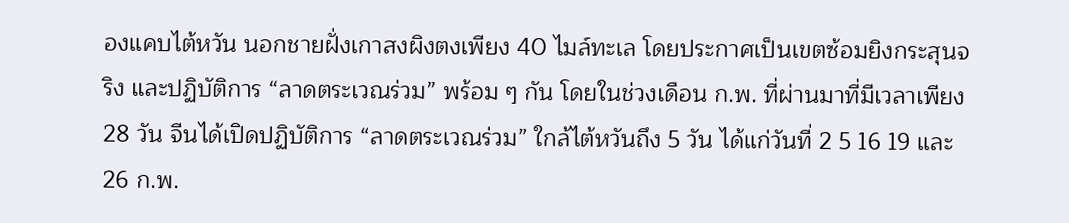องแคบไต้หวัน นอกชายฝั่งเกาสงผิงตงเพียง 40 ไมล์ทะเล โดยประกาศเป็นเขตซ้อมยิงกระสุนจริง และปฏิบัติการ “ลาดตระเวณร่วม” พร้อม ๆ กัน โดยในช่วงเดือน ก.พ. ที่ผ่านมาที่มีเวลาเพียง 28 วัน จีนได้เปิดปฏิบัติการ “ลาดตระเวณร่วม” ใกล้ไต้หวันถึง 5 วัน ได้แก่วันที่ 2 5 16 19 และ 26 ก.พ.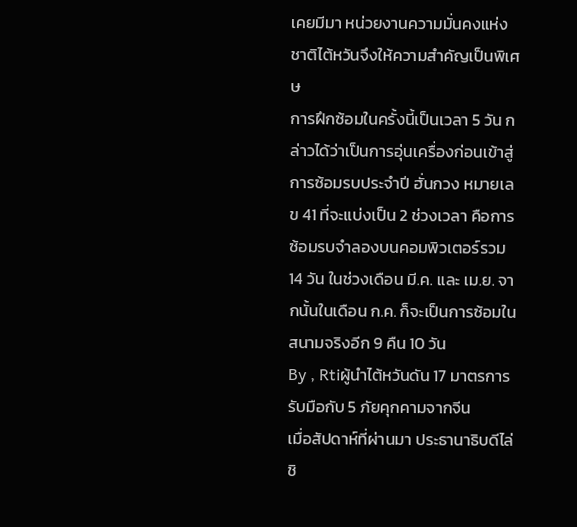เคยมีมา หน่วยงานความมั่นคงแห่งชาติไต้หวันจึงให้ความสำคัญเป็นพิเศษ
การฝึกซ้อมในครั้งนี้เป็นเวลา 5 วัน กล่าวได้ว่าเป็นการอุ่นเครื่องก่อนเข้าสู่การซ้อมรบประจำปี ฮั่นกวง หมายเลข 41 ที่จะแบ่งเป็น 2 ช่วงเวลา คือการซ้อมรบจำลองบนคอมพิวเตอร์รวม 14 วัน ในช่วงเดือน มี.ค. และ เม.ย. จากนั้นในเดือน ก.ค. ก็จะเป็นการซ้อมในสนามจริงอีก 9 คืน 10 วัน
By , Rtiผู้นำไต้หวันดัน 17 มาตรการรับมือกับ 5 ภัยคุกคามจากจีน
เมื่อสัปดาห์ที่ผ่านมา ประธานาธิบดีไล่ชิ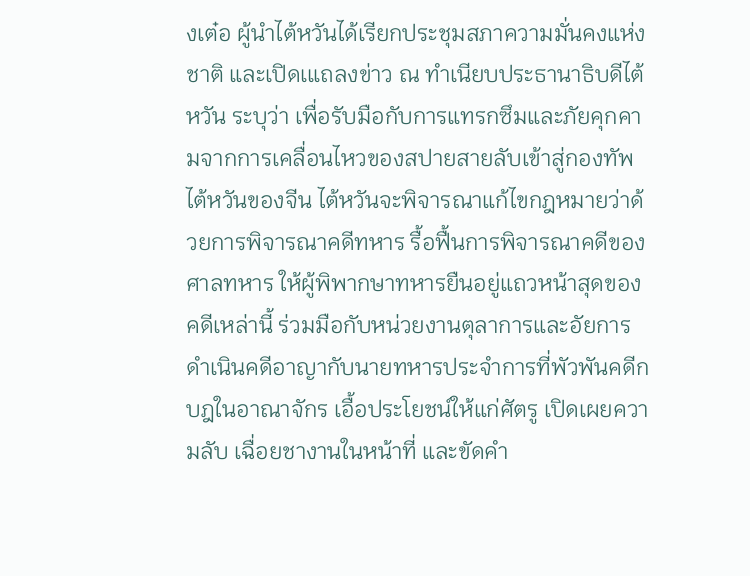งเต๋อ ผู้นำไต้หวันได้เรียกประชุมสภาความมั่นคงแห่งชาติ และเปิดเแถลงข่าว ณ ทำเนียบประธานาธิบดีไต้หวัน ระบุว่า เพื่อรับมือกับการแทรกซึมและภัยคุกคามจากการเคลื่อนไหวของสปายสายลับเข้าสู่กองทัพไต้หวันของจีน ไต้หวันจะพิจารณาแก้ไขกฎหมายว่าด้วยการพิจารณาคดีทหาร รื้อฟื้นการพิจารณาคดีของศาลทหาร ให้ผู้พิพากษาทหารยืนอยู่แถวหน้าสุดของคดีเหล่านี้ ร่วมมือกับหน่วยงานตุลาการและอัยการดำเนินคดีอาญากับนายทหารประจำการที่พัวพันคดีกบฎในอาณาจักร เอื้อประโยชน์ให้แก่ศัตรู เปิดเผยความลับ เฉื่อยชางานในหน้าที่ และขัดคำ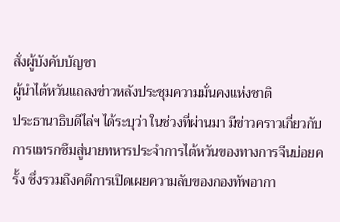สั่งผู้บังคับบัญชา
ผู้นำไต้หวันแถลงข่าวหลังประชุมความมั่นคงแห่งชาติ
ประธานาธิบดีไล่ฯ ได้ระบุว่า ในช่วงที่ผ่านมา มีข่าวคราวเกี่ยวกับการแทรกซึมสู่นายทหารประจำการไต้หวันของทางการจีนบ่อยครั้ง ซึ่งรวมถึงคดีการเปิดเผยความลับของกองทัพอากา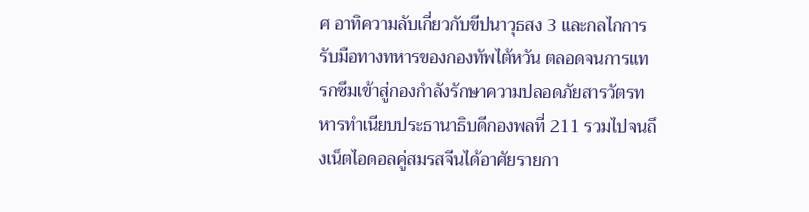ศ อาทิความลับเกี่ยวกับขีปนาวุธสง 3 และกลไกการรับมือทางทหารของกองทัพไต้หวัน ตลอดจนการแทรกซึมเข้าสู่กองกำลังรักษาความปลอดภัยสารวัตรทหารทำเนียบประธานาธิบดีกองพลที่ 211 รวมไปจนถึงเน็ตไอดอลคู่สมรสจีนได้อาศัยรายกา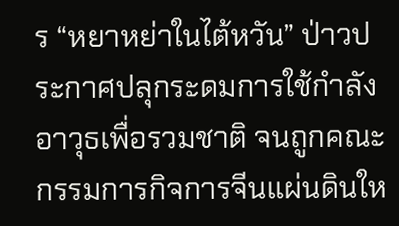ร “หยาหย่าในไต้หวัน” ป่าวประกาศปลุกระดมการใช้กำลังอาวุธเพื่อรวมชาติ จนถูกคณะกรรมการกิจการจีนแผ่นดินให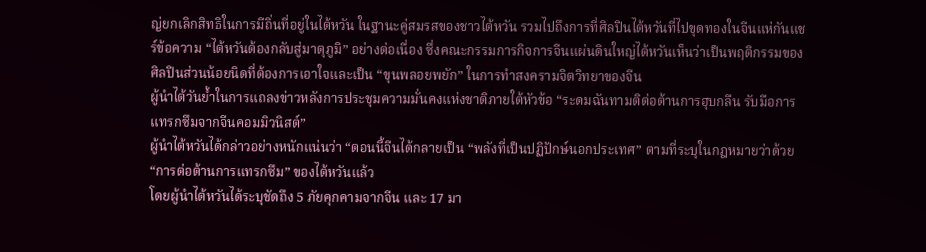ญ่ยกเลิกสิทธิในการมีถิ่นที่อยู่ในไต้หวัน ในฐานะคู่สมรสของชาวไต้หวัน รวมไปถึงการที่ศิลปินไต้หวันที่ไปขุดทองในจีนแห่กันแชร์ข้อความ “ไต้หวันต้องกลับสู่มาตุภูมิ” อย่างต่อเนื่อง ซึ่งคณะกรรมการกิจการจีนแผ่นดินใหญ่ไต้หวันเห็นว่าเป็นพฤติกรรมของศิลปินส่วนน้อยนิดที่ต้องการเอาใจและเป็น “ขุนพลอยพยัก” ในการทำสงครามจิตวิทยาของจีน
ผู้นำไต้วันย้ำในการแถลงข่าวหลังการประชุมความมั่นคงแห่งชาติภายใต้หัวข้อ “ระดมฉันทามติต่อต้านการฮุบกลืน รับมือการแทรกซึมจากจีนคอมมิวนิสต์”
ผู้นำไต้หวันได้กล่าวอย่างหนักแน่นว่า “ตอนนี้จีนได้กลายเป็น “พลังที่เป็นปฏิปักษ์นอกประเทศ” ตามที่ระบุในกฎหมายว่าด้วย “การต่อต้านการแทรกซึม” ของไต้หวันแล้ว
โดยผู้นำไต้หวันได้ระบุชัดถึง 5 ภัยคุกคามจากจีน และ 17 มา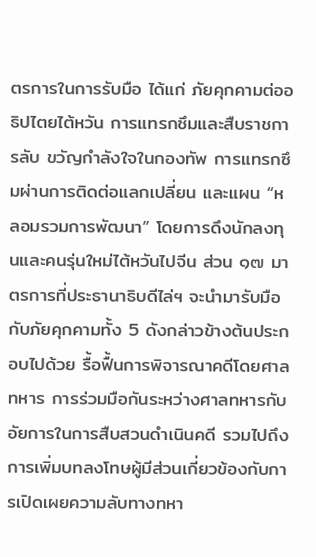ตรการในการรับมือ ได้แก่ ภัยคุกคามต่ออธิปไตยไต้หวัน การแทรกซึมและสืบราชการลับ ขวัญกำลังใจในกองทัพ การแทรกซึมผ่านการติดต่อแลกเปลี่ยน และแผน “หลอมรวมการพัฒนา” โดยการดึงนักลงทุนและคนรุ่นใหม่ไต้หวันไปจีน ส่วน ๑๗ มาตรการที่ประธานาธิบดีไล่ฯ จะนำมารับมือกับภัยคุกคามทั้ง 5 ดังกล่าวข้างต้นประกอบไปด้วย รื้อฟื้นการพิจารณาคดีโดยศาลทหาร การร่วมมือกันระหว่างศาลทหารกับอัยการในการสืบสวนดำเนินคดี รวมไปถึงการเพิ่มบทลงโทษผู้มีส่วนเกี่ยวข้องกับการเปิดเผยความลับทางทหา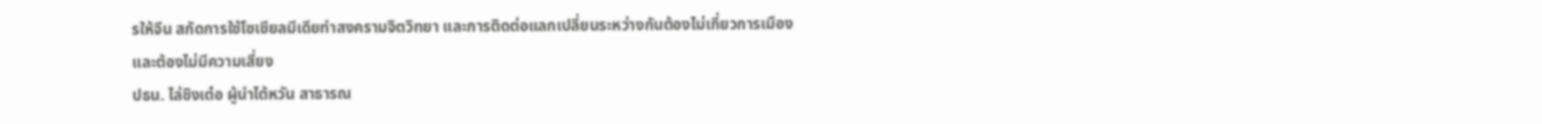รให้จีน สกัดการใช้โซเชียลมีเดียทำสงครามจิตวิทยา และการติดต่อแลกเปลี่ยนระหว่างกันต้องไม่เกี่ยวการเมืองและต้องไม่มีความเสี่ยง
ปธน. ไล่ชิงเต๋อ ผู้นำไต้หวัน สาธารณ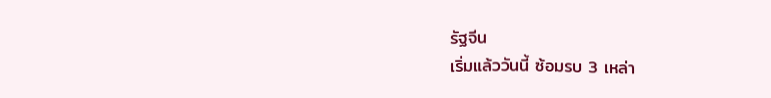รัฐจีน
เริ่มแล้ววันนี้ ซ้อมรบ 3 เหล่า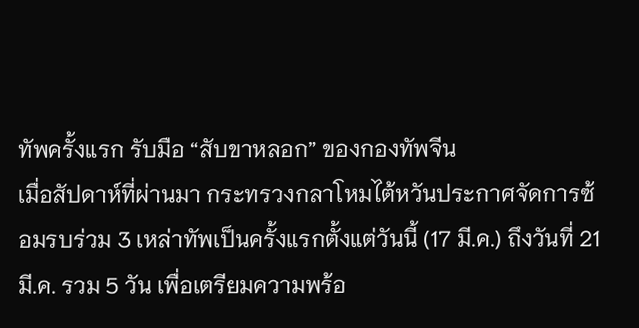ทัพครั้งแรก รับมือ “สับขาหลอก” ของกองทัพจีน
เมื่อสัปดาห์ที่ผ่านมา กระทรวงกลาโหมไต้หวันประกาศจัดการซ้อมรบร่วม 3 เหล่าทัพเป็นครั้งแรกตั้งแต่วันนี้ (17 มี.ค.) ถึงวันที่ 21 มี.ค. รวม 5 วัน เพื่อเตรียมความพร้อ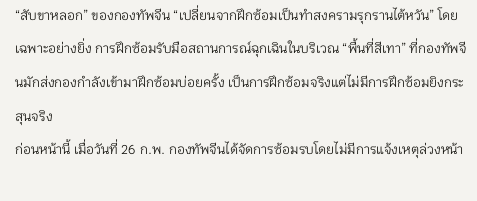“สับขาหลอก” ของกองทัพจีน “เปลี่ยนจากฝึกซ้อมเป็นทำสงครามรุกรานไต้หวัน” โดยเฉพาะอย่างยิ่ง การฝึกซ้อมรับมือสถานการณ์ฉุกเฉินในบริเวณ “พื้นที่สีเทา” ที่กองทัพจีนมักส่งกองกำลังเข้ามาฝึกซ้อมบ่อยครั้ง เป็นการฝึกซ้อมจริงแต่ไม่มีการฝึกซ้อมยิงกระสุนจริง
ก่อนหน้านี้ เมื่อวันที่ 26 ก.พ. กองทัพจีนได้จัดการซ้อมรบโดยไม่มีการแจ้งเหตุล่วงหน้า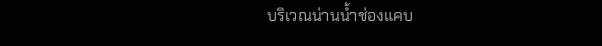บริเวณน่านน้ำช่องแคบ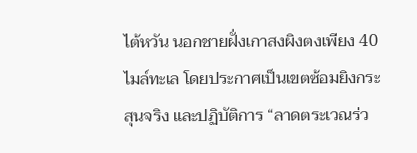ไต้หวัน นอกชายฝั่งเกาสงผิงตงเพียง 40 ไมล์ทะเล โดยประกาศเป็นเขตซ้อมยิงกระสุนจริง และปฏิบัติการ “ลาดตระเวณร่ว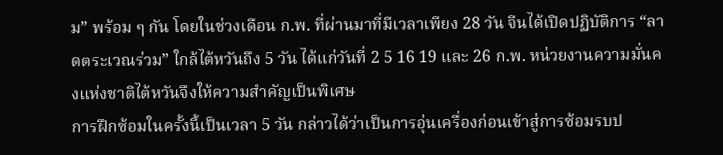ม” พร้อม ๆ กัน โดยในช่วงเดือน ก.พ. ที่ผ่านมาที่มีเวลาเพียง 28 วัน จีนได้เปิดปฏิบัติการ “ลาดตระเวณร่วม” ใกล้ไต้หวันถึง 5 วัน ได้แก่วันที่ 2 5 16 19 และ 26 ก.พ. หน่วยงานความมั่นคงแห่งชาติไต้หวันจึงให้ความสำคัญเป็นพิเศษ
การฝึกซ้อมในครั้งนี้เป็นเวลา 5 วัน กล่าวได้ว่าเป็นการอุ่นเครื่องก่อนเข้าสู่การซ้อมรบป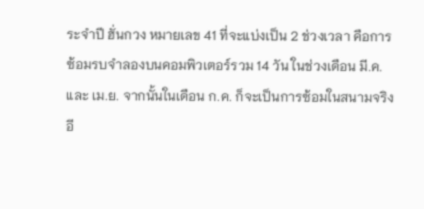ระจำปี ฮั่นกวง หมายเลข 41 ที่จะแบ่งเป็น 2 ช่วงเวลา คือการซ้อมรบจำลองบนคอมพิวเตอร์รวม 14 วัน ในช่วงเดือน มี.ค. และ เม.ย. จากนั้นในเดือน ก.ค. ก็จะเป็นการซ้อมในสนามจริงอี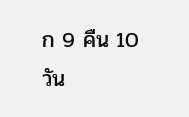ก 9 คืน 10 วัน